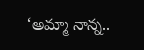‘అమ్మా నాన్న..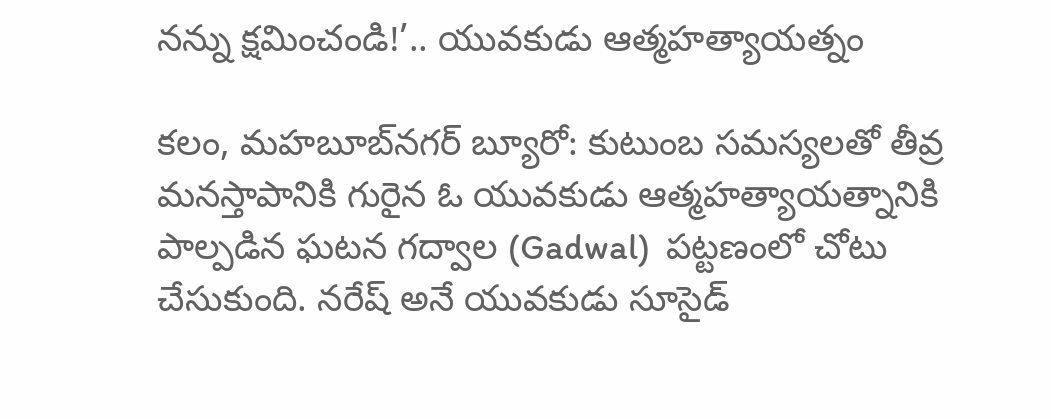నన్ను క్షమించండి!’.. యువకుడు ఆత్మహత్యాయత్నం

కలం, మహబూబ్‌నగర్ బ్యూరో: కుటుంబ సమస్యలతో తీవ్ర మనస్తాపానికి గురైన ఓ యువకుడు ఆత్మహత్యాయత్నానికి పాల్పడిన ఘటన గద్వాల (Gadwal)  పట్టణంలో చోటు చేసుకుంది. నరేష్ అనే యువకుడు సూసైడ్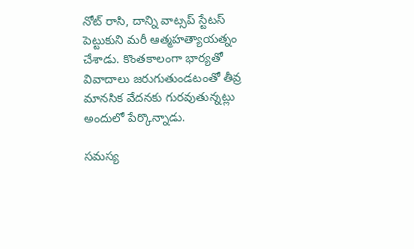నోట్ రాసి, దాన్ని వాట్సప్ స్టేటస్ పెట్టుకుని మరీ ఆత్మహత్యాయత్నం చేశాడు. కొంతకాలంగా భార్యతో వివాదాలు జరుగుతుండటంతో తీవ్ర మానసిక వేదనకు గురవుతున్నట్లు అందులో పేర్కొన్నాడు.

సమస్య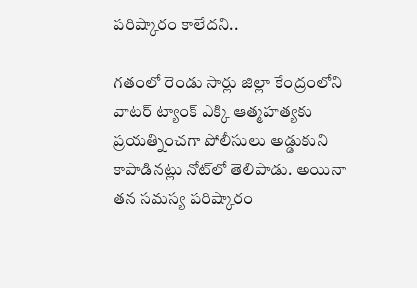పరిష్కారం కాలేదని..

గతంలో రెండు సార్లు జిల్లా కేంద్రంలోని వాటర్ ట్యాంక్ ఎక్కి ఆత్మహత్యకు ప్రయత్నించగా పోలీసులు అడ్డుకుని కాపాడినట్లు నోట్‌లో తెలిపాడు. అయినా తన సమస్య పరిష్కారం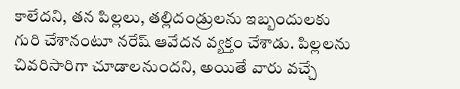కాలేదని, తన పిల్లలు, తల్లిదండ్రులను ఇబ్బందులకు గురి చేశానంటూ నరేష్ ఆవేదన వ్యక్తం చేశాడు. పిల్లలను చివరిసారిగా చూడాలనుందని, అయితే వారు వచ్చే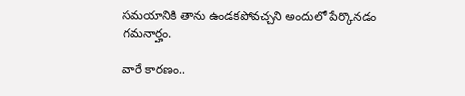సమయానికి తాను ఉండకపోవచ్చని అందులో పేర్కొనడం గమనార్హం.

వారే కారణం..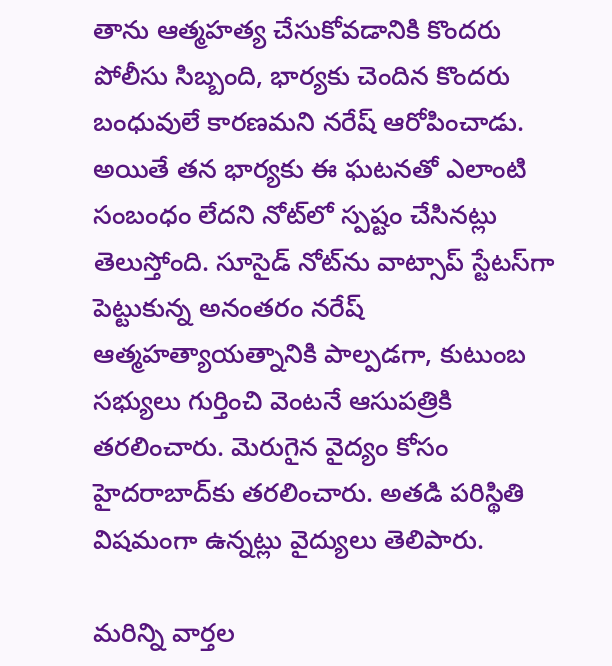తాను ఆత్మహత్య చేసుకోవడానికి కొందరు పోలీసు సిబ్బంది, భార్యకు చెందిన కొందరు బంధువులే కారణమని నరేష్ ఆరోపించాడు. అయితే తన భార్యకు ఈ ఘటనతో ఎలాంటి సంబంధం లేదని నోట్‌లో స్పష్టం చేసినట్లు తెలుస్తోంది. సూసైడ్ నోట్‌ను వాట్సాప్ స్టేటస్‌గా పెట్టుకున్న అనంతరం నరేష్ ఆత్మహత్యాయత్నానికి పాల్పడగా, కుటుంబ సభ్యులు గుర్తించి వెంటనే ఆసుపత్రికి తరలించారు. మెరుగైన వైద్యం కోసం హైదరాబాద్‌కు తరలించారు. అతడి పరిస్థితి విషమంగా ఉన్నట్లు వైద్యులు తెలిపారు.

మ‌రిన్ని వార్త‌ల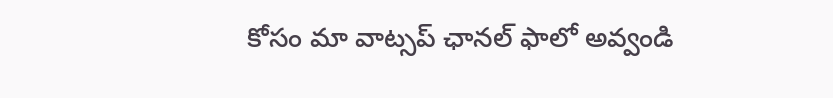కోసం మా వాట్స‌ప్ ఛాన‌ల్ ఫాలో అవ్వండి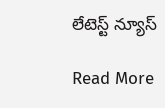లేటెస్ట్ న్యూస్‌

Read More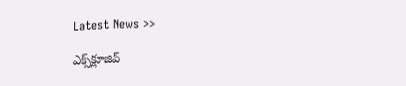Latest News >>

ఎక్స్‌క్లూజివ్‌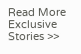Read More Exclusive Stories >>